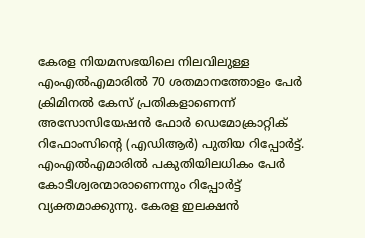കേരള നിയമസഭയിലെ നിലവിലുള്ള എംഎൽഎമാരിൽ 70 ശതമാനത്തോളം പേർ ക്രിമിനൽ കേസ് പ്രതികളാണെന്ന് അസോസിയേഷൻ ഫോർ ഡെമോക്രാറ്റിക് റിഫോംസിൻ്റെ (എഡിആർ) പുതിയ റിപ്പോർട്ട്. എംഎൽഎമാരിൽ പകുതിയിലധികം പേർ കോടീശ്വരന്മാരാണെന്നും റിപ്പോർട്ട് വ്യക്തമാക്കുന്നു. കേരള ഇലക്ഷൻ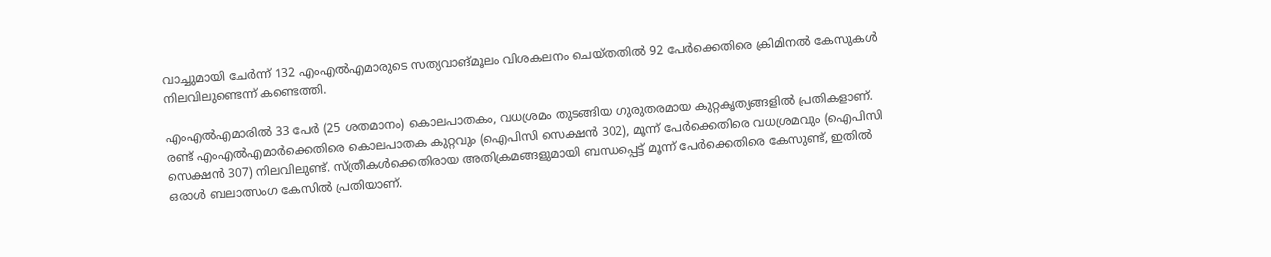വാച്ചുമായി ചേർന്ന് 132 എംഎൽഎമാരുടെ സത്യവാങ്മൂലം വിശകലനം ചെയ്തതിൽ 92 പേർക്കെതിരെ ക്രിമിനൽ കേസുകൾ നിലവിലുണ്ടെന്ന് കണ്ടെത്തി.

എംഎൽഎമാരിൽ 33 പേർ (25 ശതമാനം) കൊലപാതകം, വധശ്രമം തുടങ്ങിയ ഗുരുതരമായ കുറ്റകൃത്യങ്ങളിൽ പ്രതികളാണ്. രണ്ട് എംഎൽഎമാർക്കെതിരെ കൊലപാതക കുറ്റവും (ഐപിസി സെക്ഷൻ 302), മൂന്ന് പേർക്കെതിരെ വധശ്രമവും (ഐപിസി സെക്ഷൻ 307) നിലവിലുണ്ട്. സ്ത്രീകൾക്കെതിരായ അതിക്രമങ്ങളുമായി ബന്ധപ്പെട്ട് മൂന്ന് പേർക്കെതിരെ കേസുണ്ട്, ഇതിൽ ഒരാൾ ബലാത്സംഗ കേസിൽ പ്രതിയാണ്.